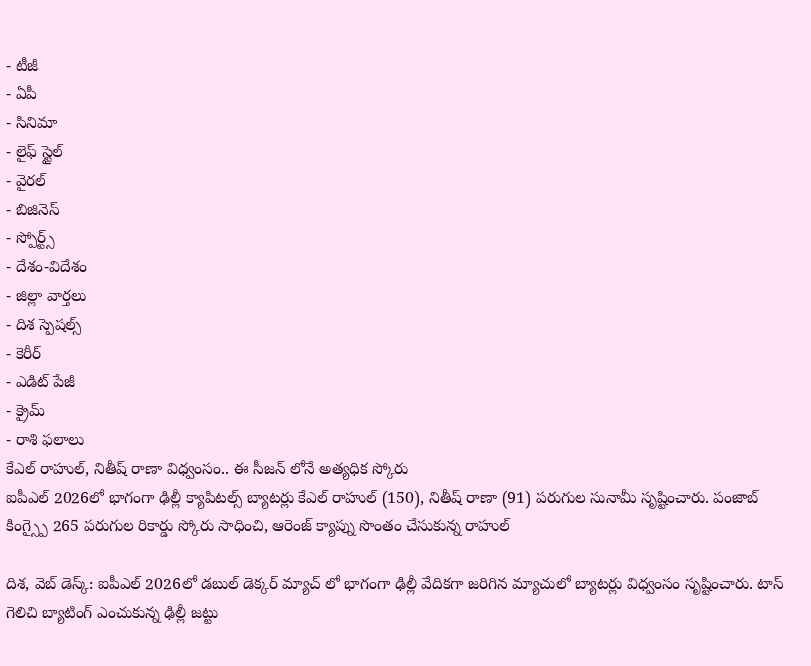- టీజీ
- ఏపీ
- సినిమా
- లైఫ్ స్టైల్
- వైరల్
- బిజినెస్
- స్పోర్ట్స్
- దేశం-విదేశం
- జిల్లా వార్తలు
- దిశ స్పెషల్స్
- కెరీర్
- ఎడిట్ పేజీ
- క్రైమ్
- రాశి ఫలాలు
కేఎల్ రాహుల్, నితీష్ రాణా విధ్వంసం.. ఈ సీజన్ లోనే అత్యధిక స్కోరు
ఐపీఎల్ 2026లో భాగంగా ఢిల్లీ క్యాపిటల్స్ బ్యాటర్లు కేఎల్ రాహుల్ (150), నితీష్ రాణా (91) పరుగుల సునామీ సృష్టించారు. పంజాబ్ కింగ్స్పై 265 పరుగుల రికార్డు స్కోరు సాధించి, ఆరెంజ్ క్యాప్ను సొంతం చేసుకున్న రాహుల్

దిశ, వెబ్ డెస్క్: ఐపీఎల్ 2026లో డబుల్ డెక్కర్ మ్యాచ్ లో భాగంగా ఢిల్లీ వేదికగా జరిగిన మ్యాచులో బ్యాటర్లు విధ్వంసం సృష్టించారు. టాస్ గెలిచి బ్యాటింగ్ ఎంచుకున్న ఢిల్లీ జట్టు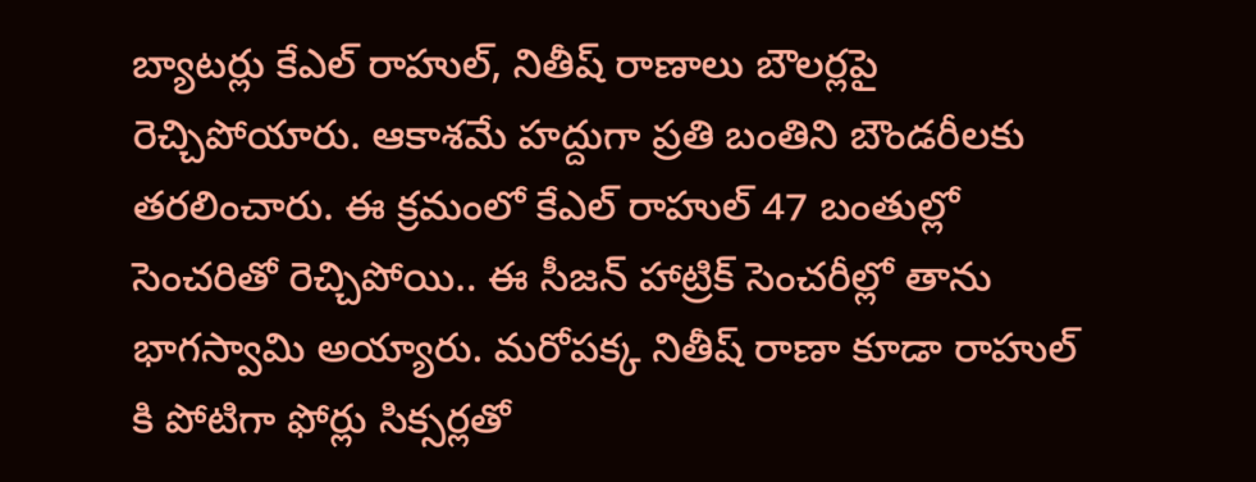బ్యాటర్లు కేఎల్ రాహుల్, నితీష్ రాణాలు బౌలర్లపై రెచ్చిపోయారు. ఆకాశమే హద్దుగా ప్రతి బంతిని బౌండరీలకు తరలించారు. ఈ క్రమంలో కేఎల్ రాహుల్ 47 బంతుల్లో సెంచరితో రెచ్చిపోయి.. ఈ సీజన్ హాట్రిక్ సెంచరీల్లో తాను భాగస్వామి అయ్యారు. మరోపక్క నితీష్ రాణా కూడా రాహుల్ కి పోటిగా ఫోర్లు సిక్సర్లతో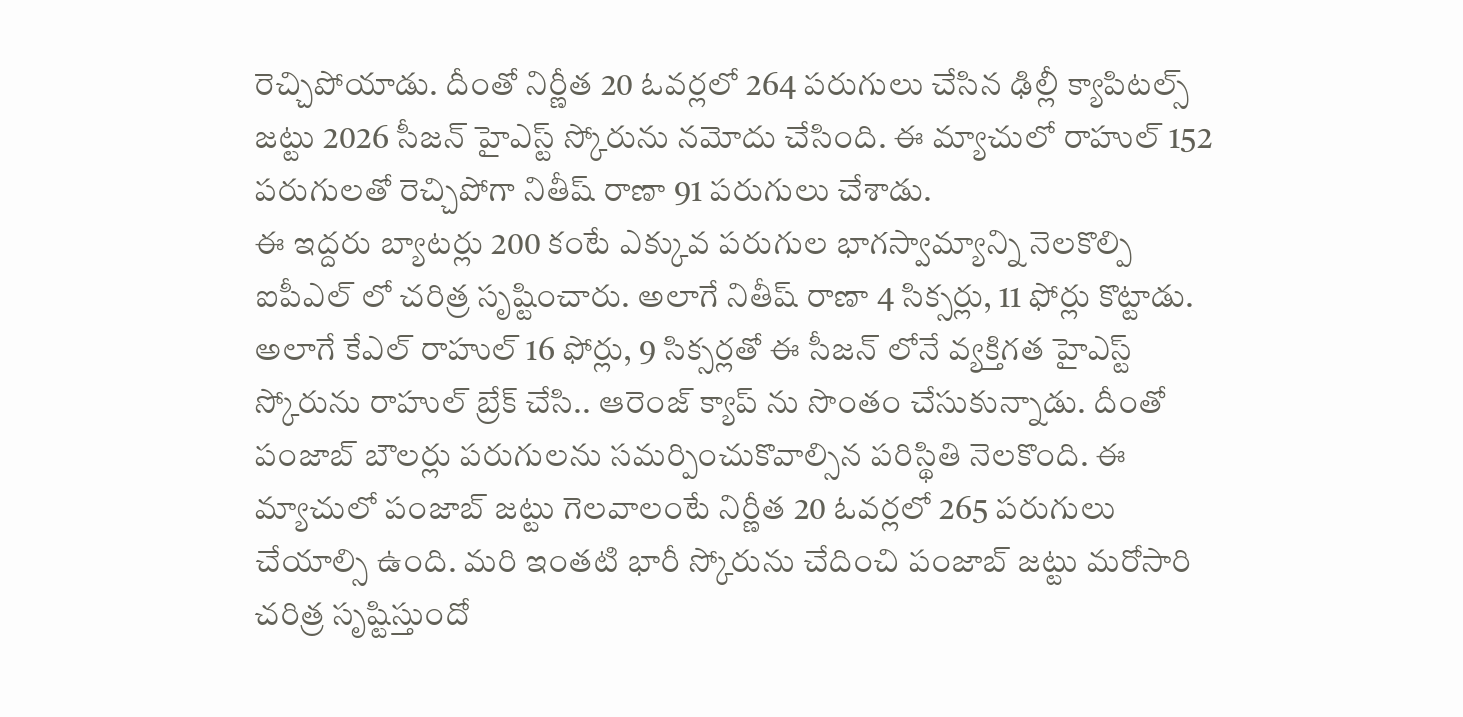రెచ్చిపోయాడు. దీంతో నిర్ణీత 20 ఓవర్లలో 264 పరుగులు చేసిన ఢిల్లీ క్యాపిటల్స్ జట్టు 2026 సీజన్ హైఎస్ట్ స్కోరును నమోదు చేసింది. ఈ మ్యాచులో రాహుల్ 152 పరుగులతో రెచ్చిపోగా నితీష్ రాణా 91 పరుగులు చేశాడు.
ఈ ఇద్దరు బ్యాటర్లు 200 కంటే ఎక్కువ పరుగుల భాగస్వామ్యాన్ని నెలకొల్పి ఐపీఎల్ లో చరిత్ర సృష్టించారు. అలాగే నితీష్ రాణా 4 సిక్సర్లు, 11 ఫోర్లు కొట్టాడు. అలాగే కేఎల్ రాహుల్ 16 ఫోర్లు, 9 సిక్సర్లతో ఈ సీజన్ లోనే వ్యక్తిగత హైఎస్ట్ స్కోరును రాహుల్ బ్రేక్ చేసి.. ఆరెంజ్ క్యాప్ ను సొంతం చేసుకున్నాడు. దీంతో పంజాబ్ బౌలర్లు పరుగులను సమర్పించుకొవాల్సిన పరిస్థితి నెలకొంది. ఈ మ్యాచులో పంజాబ్ జట్టు గెలవాలంటే నిర్ణీత 20 ఓవర్లలో 265 పరుగులు చేయాల్సి ఉంది. మరి ఇంతటి భారీ స్కోరును చేదించి పంజాబ్ జట్టు మరోసారి చరిత్ర సృష్టిస్తుందో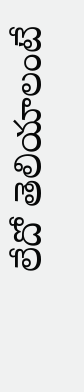లేదో తెలియాలంటే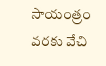సాయంత్రం వరకు వేచి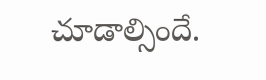చూడాల్సిందే.